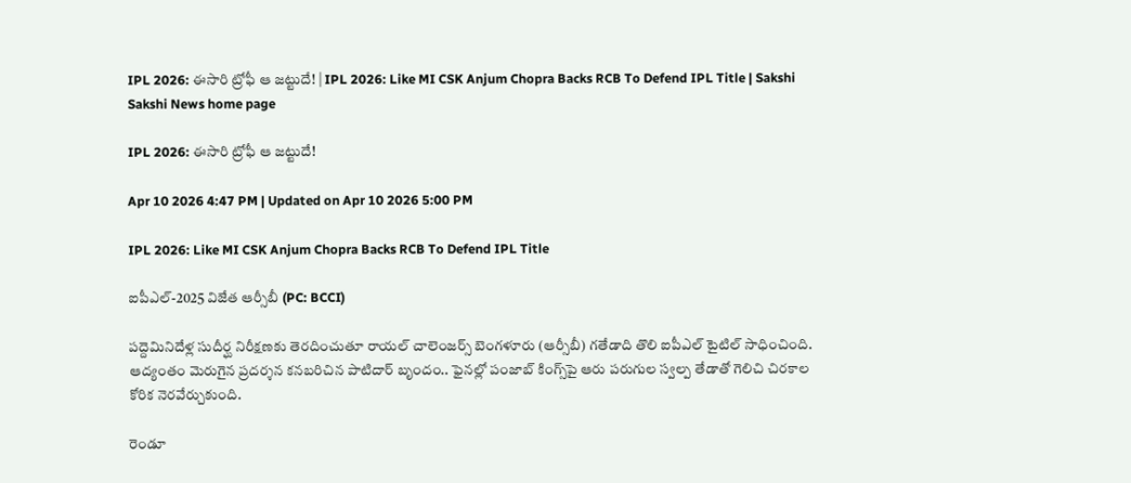IPL 2026: ఈసారి ట్రోఫీ ఆ జట్టుదే! | IPL 2026: Like MI CSK Anjum Chopra Backs RCB To Defend IPL Title | Sakshi
Sakshi News home page

IPL 2026: ఈసారి ట్రోఫీ ఆ జట్టుదే!

Apr 10 2026 4:47 PM | Updated on Apr 10 2026 5:00 PM

IPL 2026: Like MI CSK Anjum Chopra Backs RCB To Defend IPL Title

ఐపీఎల్‌-2025 విజేత ఆర్సీబీ (PC: BCCI)

పద్దెమినిదేళ్ల సుదీర్ఘ నిరీక్షణకు తెరదించుతూ రాయల్‌ చాలెంజర్స్‌ బెంగళూరు (ఆర్సీబీ) గతేడాది తొలి ఐపీఎల్‌ టైటిల్‌ సాధించింది. ఆద్యంతం మెరుగైన ప్రదర్శన కనబరిచిన పాటిదార్‌ బృందం.. ఫైనల్లో పంజాబ్‌ కింగ్స్‌పై ఆరు పరుగుల స్వల్ప తేడాతో గెలిచి చిరకాల కోరిక నెరవేర్చుకుంది.

రెండూ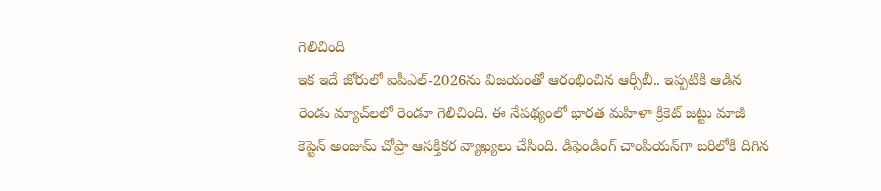గెలిచింది
ఇక ఇదే జోరులో ఐపీఎల్‌-2026ను విజయంతో ఆరంభించిన ఆర్సీబీ.. ఇప్పటికి ఆడిన రెండు మ్యాచ్‌లలో రెండూ గెలిచింది. ఈ నేపథ్యంలో భారత మహిళా క్రికెట్‌ జట్టు మాజీ కెప్టెన్‌ అంజుమ్‌ చోప్రా ఆసక్తికర వ్యాఖ్యలు చేసింది. డిఫెండింగ్‌ చాంపియన్‌గా బరిలోకి దిగిన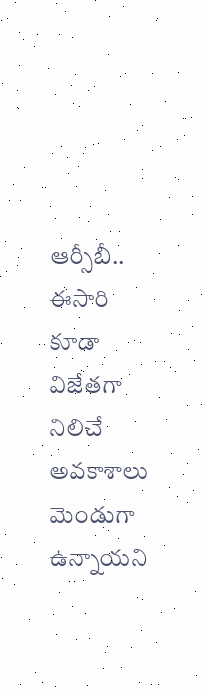ఆర్సీబీ.. ఈసారి కూడా విజేతగా నిలిచే అవకాశాలు మెండుగా ఉన్నాయని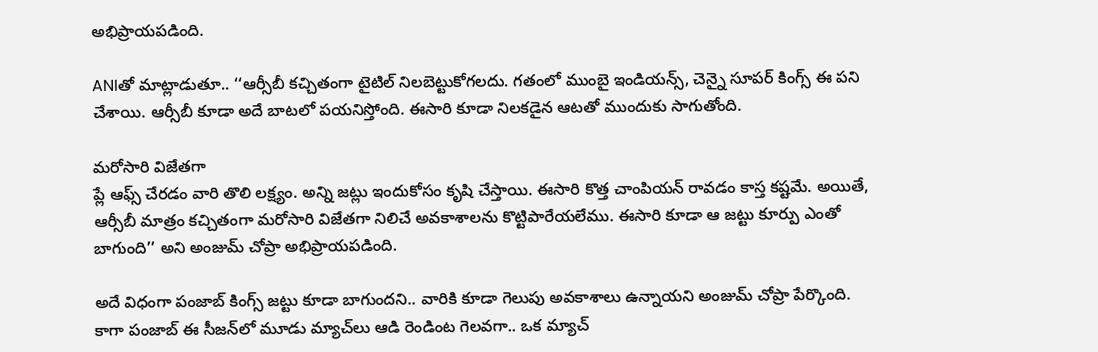అభిప్రాయపడింది.

ANIతో మాట్లాడుతూ.. ‘‘ఆర్సీబీ కచ్చితంగా టైటిల్‌ నిలబెట్టుకోగలదు. గతంలో ముంబై ఇండియన్స్‌, చెన్నై సూపర్‌ కింగ్స్‌ ఈ పని చేశాయి. ఆర్సీబీ కూడా అదే బాటలో పయనిస్తోంది. ఈసారి కూడా నిలకడైన ఆటతో ముందుకు సాగుతోంది.

మరోసారి విజేతగా
ప్లే ఆఫ్స్‌ చేరడం వారి తొలి లక్ష్యం. అన్ని జట్లు ఇందుకోసం కృషి చేస్తాయి. ఈసారి కొత్త చాంపియన్‌ రావడం కాస్త కష్టమే. అయితే, ఆర్సీబీ మాత్రం కచ్చితంగా మరోసారి విజేతగా నిలిచే అవకాశాలను కొట్టిపారేయలేము. ఈసారి కూడా ఆ జట్టు కూర్పు ఎంతో బాగుంది’’ అని అంజుమ్‌ చోప్రా అభిప్రాయపడింది.

అదే విధంగా పంజాబ్‌ కింగ్స్‌ జట్టు కూడా బాగుందని.. వారికి కూడా గెలుపు అవకాశాలు ఉన్నాయని అంజుమ్‌ చోప్రా పేర్కొంది. కాగా పంజాబ్‌ ఈ సీజన్‌లో మూడు మ్యాచ్‌లు ఆడి రెండింట గెలవగా.. ఒక మ్యాచ్‌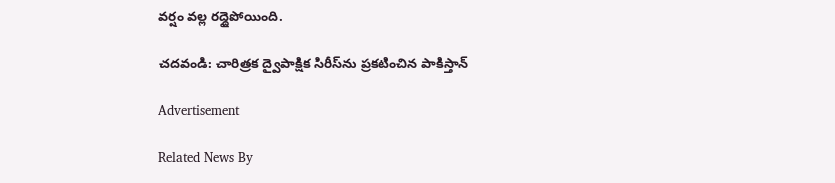వర్షం వల్ల రద్దైపోయింది.

చదవండి: చారిత్రక ద్వైపాక్షిక సిరీస్‌ను ప్రకటించిన పాకిస్తాన్‌

Advertisement

Related News By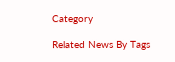Category

Related News By Tags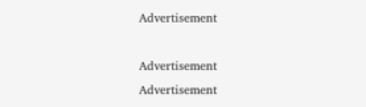Advertisement

Advertisement
Advertisement